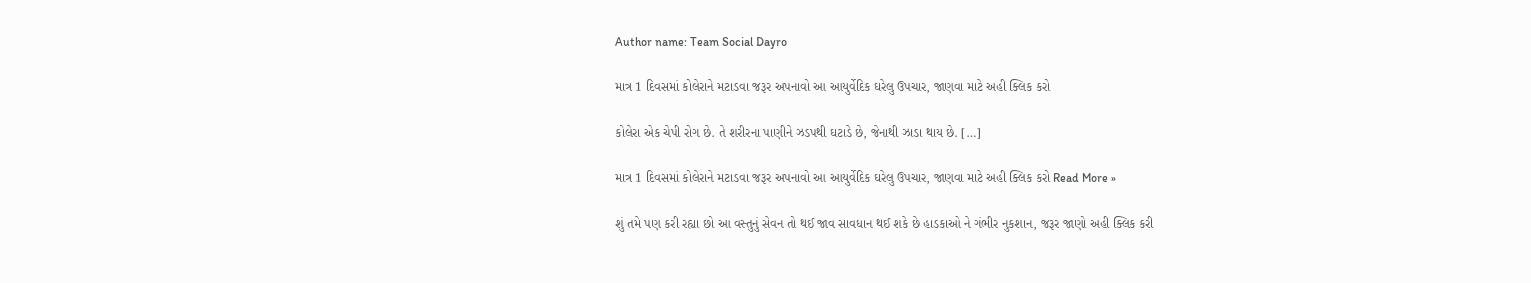Author name: Team Social Dayro

માત્ર 1 દિવસમાં કોલેરાને મટાડવા જરૂર અપનાવો આ આયુર્વેદિક ઘરેલુ ઉપચાર, જાણવા માટે અહી ક્લિક કરો

કોલેરા એક ચેપી રોગ છે. તે શરીરના પાણીને ઝડપથી ઘટાડે છે, જેનાથી ઝાડા થાય છે. […]

માત્ર 1 દિવસમાં કોલેરાને મટાડવા જરૂર અપનાવો આ આયુર્વેદિક ઘરેલુ ઉપચાર, જાણવા માટે અહી ક્લિક કરો Read More »

શું તમે પણ કરી રહ્યા છો આ વસ્તુનું સેવન તો થઈ જાવ સાવધાન થઈ શકે છે હાડકાઓ ને ગંભીર નુકશાન, જરૂર જાણો અહી ક્લિક કરી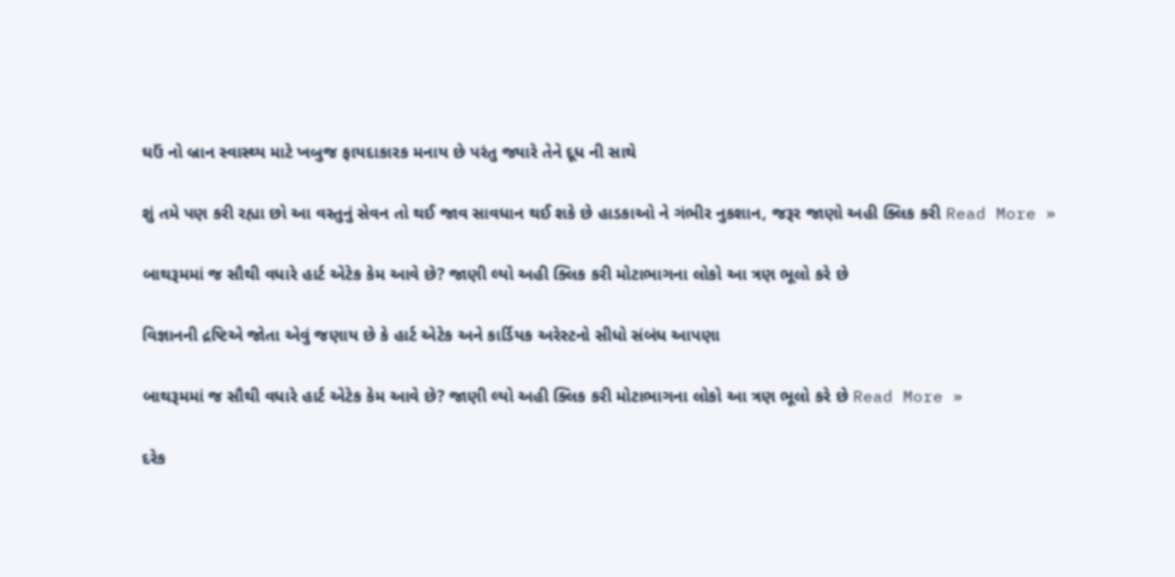ઘઉં નો બ્રાન સ્વાસ્થ્ય માટે ખબુજ ફાયદાકારક મનાય છે પરંતુ જ્યારે તેને દૂધ ની સાથે

શું તમે પણ કરી રહ્યા છો આ વસ્તુનું સેવન તો થઈ જાવ સાવધાન થઈ શકે છે હાડકાઓ ને ગંભીર નુકશાન, જરૂર જાણો અહી ક્લિક કરી Read More »

બાથરૂમમાં જ સૌથી વધારે હાર્ટ એટેક કેમ આવે છે? જાણી લ્યો અહી ક્લિક કરી મોટાભાગના લોકો આ ત્રણ ભૂલો કરે છે

વિજ્ઞાનની દ્રષ્ટિએ જોતા એવું જણાય છે કે હાર્ટ એટેક અને કાર્ડિયક અરેસ્ટનો સીધો સંબંધ આપણા

બાથરૂમમાં જ સૌથી વધારે હાર્ટ એટેક કેમ આવે છે? જાણી લ્યો અહી ક્લિક કરી મોટાભાગના લોકો આ ત્રણ ભૂલો કરે છે Read More »

દરેક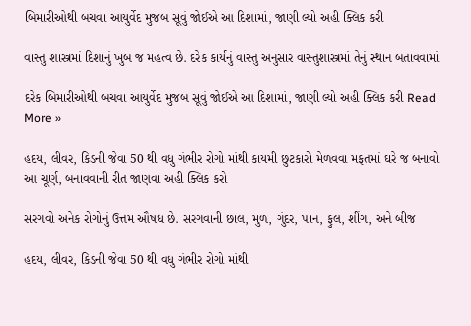બિમારીઓથી બચવા આયુર્વેદ મુજબ સૂવું જોઈએ આ દિશામાં, જાણી લ્યો અહી ક્લિક કરી

વાસ્તુ શાસ્ત્રમાં દિશાનું ખુબ જ મહત્વ છે. દરેક કાર્યનું વાસ્તુ અનુસાર વાસ્તુશાસ્ત્રમાં તેનું સ્થાન બતાવવામાં

દરેક બિમારીઓથી બચવા આયુર્વેદ મુજબ સૂવું જોઈએ આ દિશામાં, જાણી લ્યો અહી ક્લિક કરી Read More »

હદય, લીવર, કિડની જેવા 50 થી વધુ ગંભીર રોગો માંથી કાયમી છુટકારો મેળવવા મફતમાં ઘરે જ બનાવો આ ચૂર્ણ, બનાવવાની રીત જાણવા અહી ક્લિક કરો

સરગવો અનેક રોગોનું ઉત્તમ ઔષધ છે. સરગવાની છાલ, મુળ, ગુંદર, પાન, ફુલ, શીંગ, અને બીજ

હદય, લીવર, કિડની જેવા 50 થી વધુ ગંભીર રોગો માંથી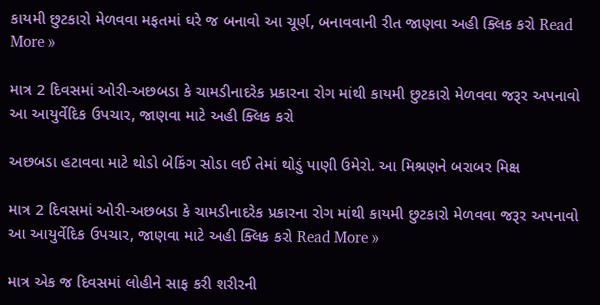કાયમી છુટકારો મેળવવા મફતમાં ઘરે જ બનાવો આ ચૂર્ણ, બનાવવાની રીત જાણવા અહી ક્લિક કરો Read More »

માત્ર 2 દિવસમાં ઓરી-અછબડા કે ચામડીનાદરેક પ્રકારના રોગ માંથી કાયમી છુટકારો મેળવવા જરૂર અપનાવો આ આયુર્વેદિક ઉપચાર, જાણવા માટે અહી ક્લિક કરો

અછબડા હટાવવા માટે થોડો બેકિંગ સોડા લઈ તેમાં થોડું પાણી ઉમેરો. આ મિશ્રણને બરાબર મિક્ષ

માત્ર 2 દિવસમાં ઓરી-અછબડા કે ચામડીનાદરેક પ્રકારના રોગ માંથી કાયમી છુટકારો મેળવવા જરૂર અપનાવો આ આયુર્વેદિક ઉપચાર, જાણવા માટે અહી ક્લિક કરો Read More »

માત્ર એક જ દિવસમાં લોહીને સાફ કરી શરીરની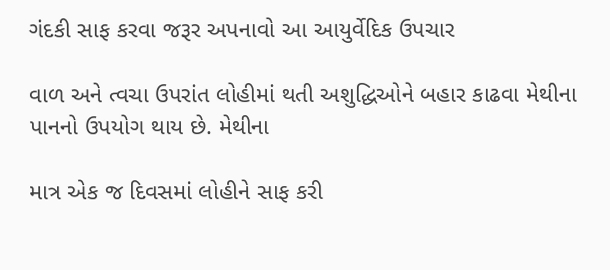ગંદકી સાફ કરવા જરૂર અપનાવો આ આયુર્વેદિક ઉપચાર

વાળ અને ત્વચા ઉપરાંત લોહીમાં થતી અશુદ્ધિઓને બહાર કાઢવા મેથીના પાનનો ઉપયોગ થાય છે. મેથીના

માત્ર એક જ દિવસમાં લોહીને સાફ કરી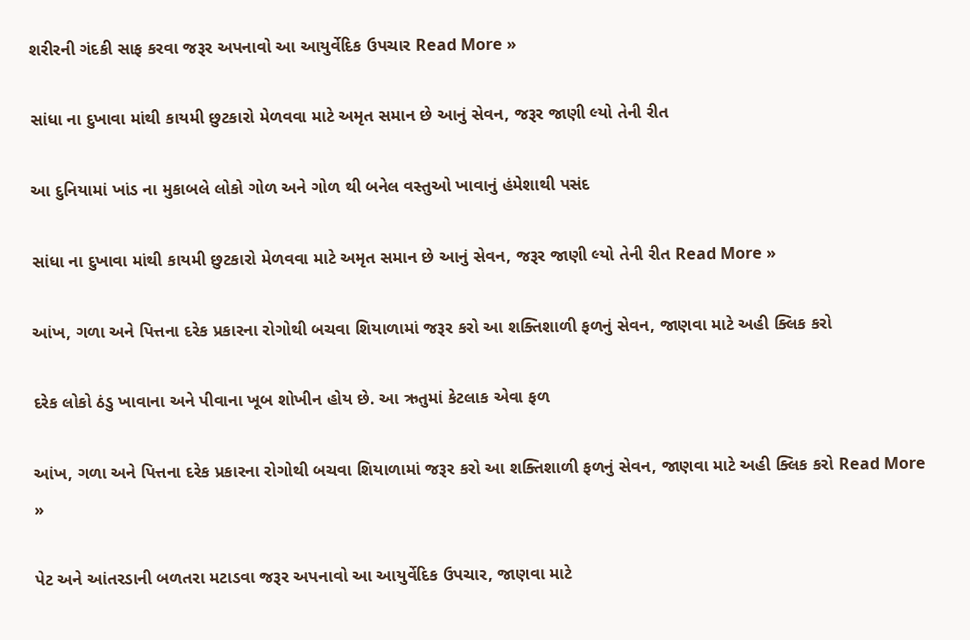શરીરની ગંદકી સાફ કરવા જરૂર અપનાવો આ આયુર્વેદિક ઉપચાર Read More »

સાંધા ના દુખાવા માંથી કાયમી છુટકારો મેળવવા માટે અમૃત સમાન છે આનું સેવન, જરૂર જાણી લ્યો તેની રીત

આ દુનિયામાં ખાંડ ના મુકાબલે લોકો ગોળ અને ગોળ થી બનેલ વસ્તુઓ ખાવાનું હંમેશાથી પસંદ

સાંધા ના દુખાવા માંથી કાયમી છુટકારો મેળવવા માટે અમૃત સમાન છે આનું સેવન, જરૂર જાણી લ્યો તેની રીત Read More »

આંખ, ગળા અને પિત્તના દરેક પ્રકારના રોગોથી બચવા શિયાળામાં જરૂર કરો આ શક્તિશાળી ફળનું સેવન, જાણવા માટે અહી ક્લિક કરો

દરેક લોકો ઠંડુ ખાવાના અને પીવાના ખૂબ શોખીન હોય છે. આ ઋતુમાં કેટલાક એવા ફળ

આંખ, ગળા અને પિત્તના દરેક પ્રકારના રોગોથી બચવા શિયાળામાં જરૂર કરો આ શક્તિશાળી ફળનું સેવન, જાણવા માટે અહી ક્લિક કરો Read More »

પેટ અને આંતરડાની બળતરા મટાડવા જરૂર અપનાવો આ આયુર્વેદિક ઉપચાર, જાણવા માટે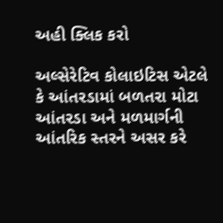અહી ક્લિક કરો

અલ્સેરેટિવ કોલાઇટિસ એટલે કે આંતરડામાં બળતરા મોટા આંતરડા અને મળમાર્ગની આંતરિક સ્તરને અસર કરે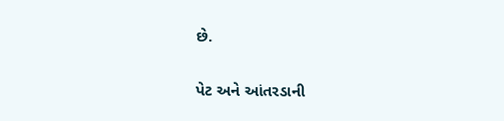છે.

પેટ અને આંતરડાની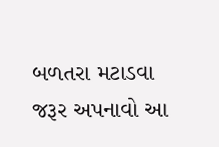બળતરા મટાડવા જરૂર અપનાવો આ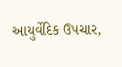આયુર્વેદિક ઉપચાર,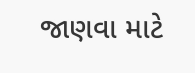જાણવા માટે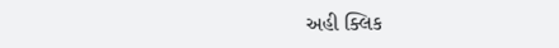અહી ક્લિક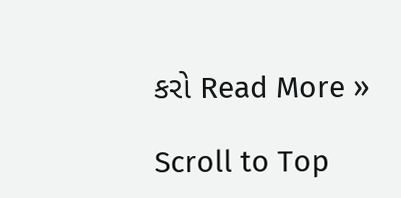કરો Read More »

Scroll to Top